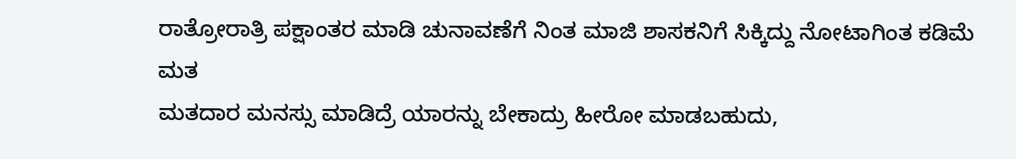ರಾತ್ರೋರಾತ್ರಿ ಪಕ್ಷಾಂತರ ಮಾಡಿ ಚುನಾವಣೆಗೆ ನಿಂತ ಮಾಜಿ ಶಾಸಕನಿಗೆ ಸಿಕ್ಕಿದ್ದು ನೋಟಾಗಿಂತ ಕಡಿಮೆ ಮತ
ಮತದಾರ ಮನಸ್ಸು ಮಾಡಿದ್ರೆ ಯಾರನ್ನು ಬೇಕಾದ್ರು ಹೀರೋ ಮಾಡಬಹುದು,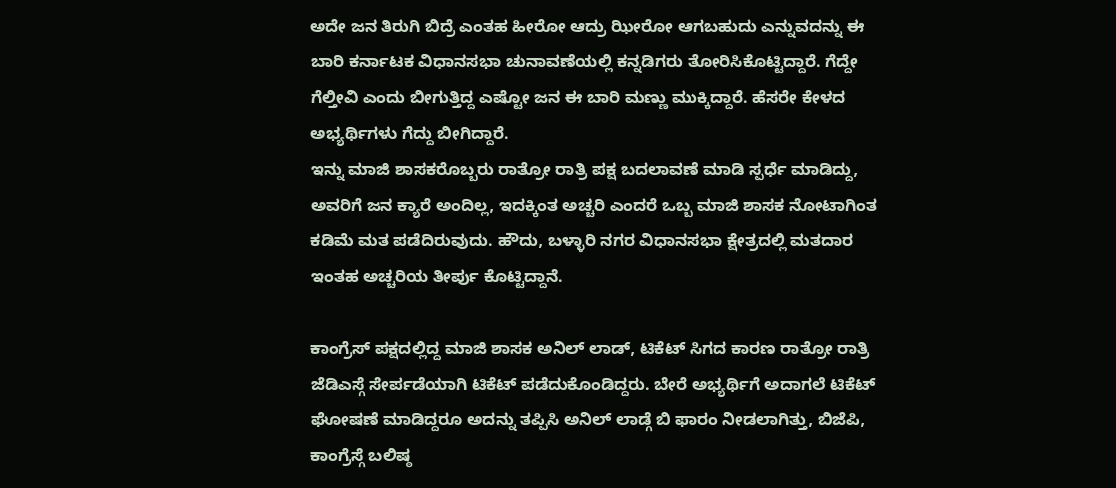ಅದೇ ಜನ ತಿರುಗಿ ಬಿದ್ರೆ ಎಂತಹ ಹೀರೋ ಆದ್ರು ಝೀರೋ ಆಗಬಹುದು ಎನ್ನುವದನ್ನು ಈ ಬಾರಿ ಕರ್ನಾಟಕ ವಿಧಾನಸಭಾ ಚುನಾವಣೆಯಲ್ಲಿ ಕನ್ನಡಿಗರು ತೋರಿಸಿಕೊಟ್ಟಿದ್ದಾರೆ. ಗೆದ್ದೇ ಗೆಲ್ತೀವಿ ಎಂದು ಬೀಗುತ್ತಿದ್ದ ಎಷ್ಟೋ ಜನ ಈ ಬಾರಿ ಮಣ್ಣು ಮುಕ್ಕಿದ್ದಾರೆ. ಹೆಸರೇ ಕೇಳದ ಅಭ್ಯರ್ಥಿಗಳು ಗೆದ್ದು ಬೀಗಿದ್ದಾರೆ.
ಇನ್ನು ಮಾಜಿ ಶಾಸಕರೊಬ್ಬರು ರಾತ್ರೋ ರಾತ್ರಿ ಪಕ್ಷ ಬದಲಾವಣೆ ಮಾಡಿ ಸ್ಪರ್ಧೆ ಮಾಡಿದ್ದು, ಅವರಿಗೆ ಜನ ಕ್ಯಾರೆ ಅಂದಿಲ್ಲ, ಇದಕ್ಕಿಂತ ಅಚ್ಚರಿ ಎಂದರೆ ಒಬ್ಬ ಮಾಜಿ ಶಾಸಕ ನೋಟಾಗಿಂತ ಕಡಿಮೆ ಮತ ಪಡೆದಿರುವುದು. ಹೌದು, ಬಳ್ಳಾರಿ ನಗರ ವಿಧಾನಸಭಾ ಕ್ಷೇತ್ರದಲ್ಲಿ ಮತದಾರ ಇಂತಹ ಅಚ್ಚರಿಯ ತೀರ್ಪು ಕೊಟ್ಟಿದ್ದಾನೆ.

ಕಾಂಗ್ರೆಸ್ ಪಕ್ಷದಲ್ಲಿದ್ದ ಮಾಜಿ ಶಾಸಕ ಅನಿಲ್ ಲಾಡ್, ಟಿಕೆಟ್ ಸಿಗದ ಕಾರಣ ರಾತ್ರೋ ರಾತ್ರಿ ಜೆಡಿಎಸ್ಗೆ ಸೇರ್ಪಡೆಯಾಗಿ ಟಿಕೆಟ್ ಪಡೆದುಕೊಂಡಿದ್ದರು. ಬೇರೆ ಅಭ್ಯರ್ಥಿಗೆ ಅದಾಗಲೆ ಟಿಕೆಟ್ ಘೋಷಣೆ ಮಾಡಿದ್ದರೂ ಅದನ್ನು ತಪ್ಪಿಸಿ ಅನಿಲ್ ಲಾಡ್ಗೆ ಬಿ ಫಾರಂ ನೀಡಲಾಗಿತ್ತು, ಬಿಜೆಪಿ, ಕಾಂಗ್ರೆಸ್ಗೆ ಬಲಿಷ್ಠ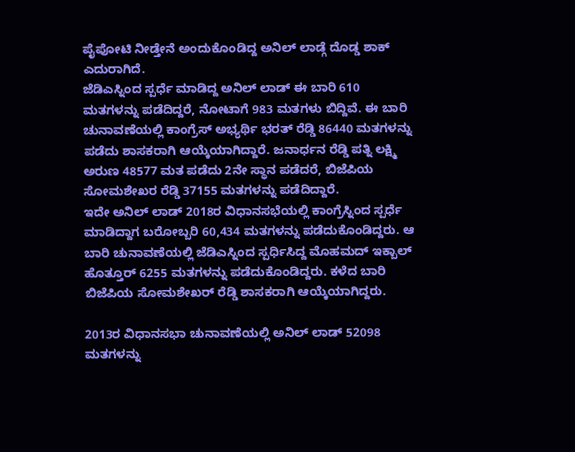ಪೈಪೋಟಿ ನೀಡ್ತೇನೆ ಅಂದುಕೊಂಡಿದ್ದ ಅನಿಲ್ ಲಾಡ್ಗೆ ದೊಡ್ಡ ಶಾಕ್ ಎದುರಾಗಿದೆ.
ಜೆಡಿಎಸ್ನಿಂದ ಸ್ಪರ್ಧೆ ಮಾಡಿದ್ದ ಅನಿಲ್ ಲಾಡ್ ಈ ಬಾರಿ 610 ಮತಗಳನ್ನು ಪಡೆದಿದ್ದರೆ, ನೋಟಾಗೆ 983 ಮತಗಳು ಬಿದ್ದಿವೆ. ಈ ಬಾರಿ ಚುನಾವಣೆಯಲ್ಲಿ ಕಾಂಗ್ರೆಸ್ ಅಭ್ಯರ್ಥಿ ಭರತ್ ರೆಡ್ಡಿ 86440 ಮತಗಳನ್ನು ಪಡೆದು ಶಾಸಕರಾಗಿ ಆಯ್ಕೆಯಾಗಿದ್ದಾರೆ. ಜನಾರ್ಧನ ರೆಡ್ಡಿ ಪತ್ನಿ ಲಕ್ಷ್ಮಿ ಅರುಣ 48577 ಮತ ಪಡೆದು 2ನೇ ಸ್ಥಾನ ಪಡೆದರೆ, ಬಿಜೆಪಿಯ ಸೋಮಶೇಖರ ರೆಡ್ಡಿ 37155 ಮತಗಳನ್ನು ಪಡೆದಿದ್ದಾರೆ.
ಇದೇ ಅನಿಲ್ ಲಾಡ್ 2018ರ ವಿಧಾನಸಭೆಯಲ್ಲಿ ಕಾಂಗ್ರೆಸ್ನಿಂದ ಸ್ಪರ್ಧೆ ಮಾಡಿದ್ದಾಗ ಬರೋಬ್ಬರಿ 60,434 ಮತಗಳನ್ನು ಪಡೆದುಕೊಂಡಿದ್ದರು. ಆ ಬಾರಿ ಚುನಾವಣೆಯಲ್ಲಿ ಜೆಡಿಎಸ್ನಿಂದ ಸ್ಪರ್ಧಿಸಿದ್ದ ಮೊಹಮದ್ ಇಕ್ಬಾಲ್ ಹೊತ್ತೂರ್ 6255 ಮತಗಳನ್ನು ಪಡೆದುಕೊಂಡಿದ್ದರು. ಕಳೆದ ಬಾರಿ ಬಿಜೆಪಿಯ ಸೋಮಶೇಖರ್ ರೆಡ್ಡಿ ಶಾಸಕರಾಗಿ ಆಯ್ಕೆಯಾಗಿದ್ದರು.

2013ರ ವಿಧಾನಸಭಾ ಚುನಾವಣೆಯಲ್ಲಿ ಅನಿಲ್ ಲಾಡ್ 52098 ಮತಗಳನ್ನು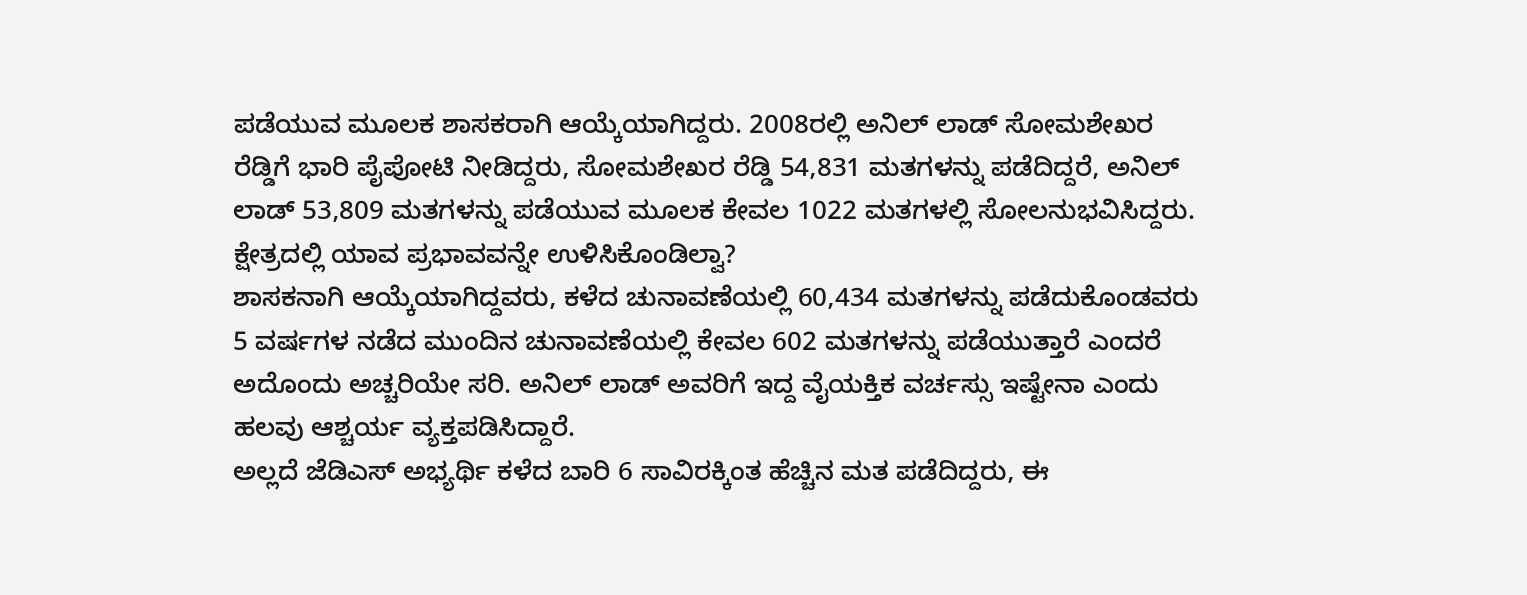ಪಡೆಯುವ ಮೂಲಕ ಶಾಸಕರಾಗಿ ಆಯ್ಕೆಯಾಗಿದ್ದರು. 2008ರಲ್ಲಿ ಅನಿಲ್ ಲಾಡ್ ಸೋಮಶೇಖರ ರೆಡ್ಡಿಗೆ ಭಾರಿ ಪೈಪೋಟಿ ನೀಡಿದ್ದರು, ಸೋಮಶೇಖರ ರೆಡ್ಡಿ 54,831 ಮತಗಳನ್ನು ಪಡೆದಿದ್ದರೆ, ಅನಿಲ್ ಲಾಡ್ 53,809 ಮತಗಳನ್ನು ಪಡೆಯುವ ಮೂಲಕ ಕೇವಲ 1022 ಮತಗಳಲ್ಲಿ ಸೋಲನುಭವಿಸಿದ್ದರು.
ಕ್ಷೇತ್ರದಲ್ಲಿ ಯಾವ ಪ್ರಭಾವವನ್ನೇ ಉಳಿಸಿಕೊಂಡಿಲ್ವಾ?
ಶಾಸಕನಾಗಿ ಆಯ್ಕೆಯಾಗಿದ್ದವರು, ಕಳೆದ ಚುನಾವಣೆಯಲ್ಲಿ 60,434 ಮತಗಳನ್ನು ಪಡೆದುಕೊಂಡವರು 5 ವರ್ಷಗಳ ನಡೆದ ಮುಂದಿನ ಚುನಾವಣೆಯಲ್ಲಿ ಕೇವಲ 602 ಮತಗಳನ್ನು ಪಡೆಯುತ್ತಾರೆ ಎಂದರೆ ಅದೊಂದು ಅಚ್ಚರಿಯೇ ಸರಿ. ಅನಿಲ್ ಲಾಡ್ ಅವರಿಗೆ ಇದ್ದ ವೈಯಕ್ತಿಕ ವರ್ಚಸ್ಸು ಇಷ್ಟೇನಾ ಎಂದು ಹಲವು ಆಶ್ಚರ್ಯ ವ್ಯಕ್ತಪಡಿಸಿದ್ದಾರೆ.
ಅಲ್ಲದೆ ಜೆಡಿಎಸ್ ಅಭ್ಯರ್ಥಿ ಕಳೆದ ಬಾರಿ 6 ಸಾವಿರಕ್ಕಿಂತ ಹೆಚ್ಚಿನ ಮತ ಪಡೆದಿದ್ದರು, ಈ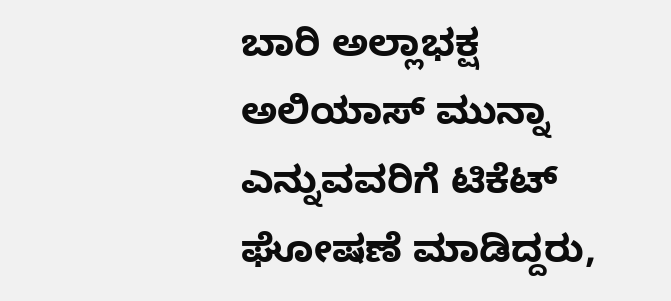ಬಾರಿ ಅಲ್ಲಾಭಕ್ಷ ಅಲಿಯಾಸ್ ಮುನ್ನಾ ಎನ್ನುವವರಿಗೆ ಟಿಕೆಟ್ ಘೋಷಣೆ ಮಾಡಿದ್ದರು,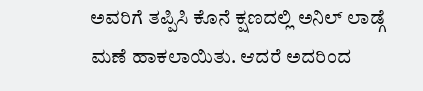ಅವರಿಗೆ ತಪ್ಪಿಸಿ ಕೊನೆ ಕ್ಷಣದಲ್ಲಿ ಅನಿಲ್ ಲಾಡ್ಗೆ ಮಣೆ ಹಾಕಲಾಯಿತು. ಆದರೆ ಅದರಿಂದ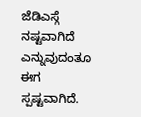ಜೆಡಿಎಸ್ಗೆ ನಷ್ಟವಾಗಿದೆ ಎನ್ನುವುದಂತೂ ಈಗ ಸ್ಪಷ್ಟವಾಗಿದೆ.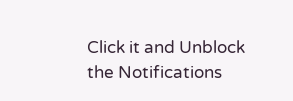Click it and Unblock the Notifications